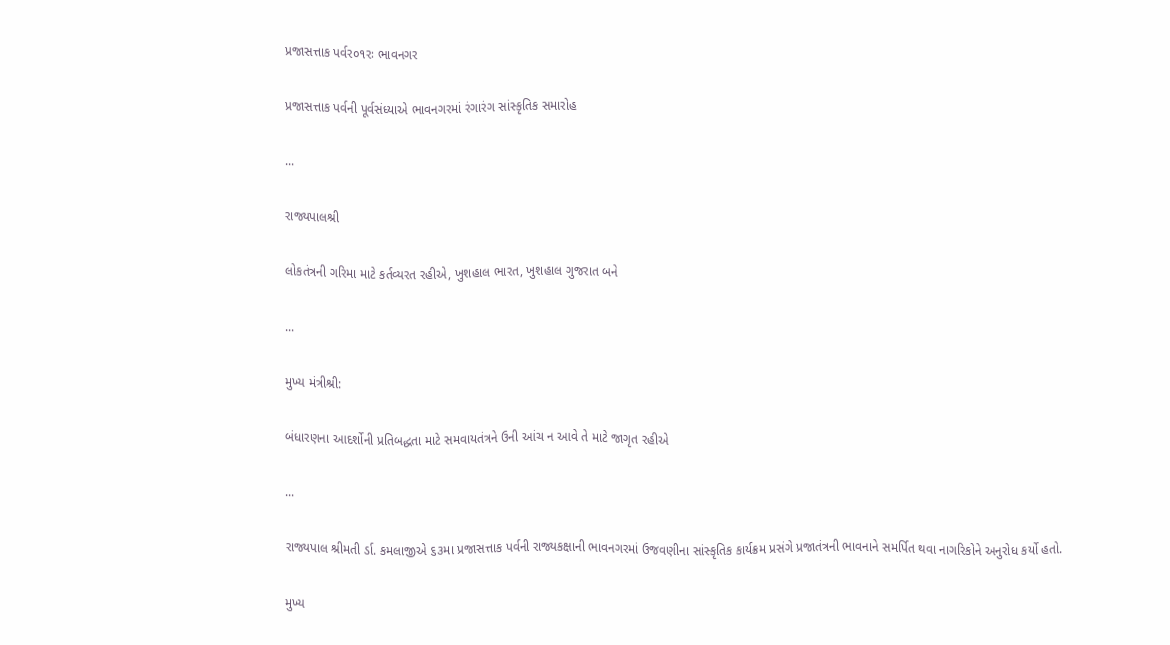પ્રજાસત્તાક પર્વર૦૧રઃ ભાવનગર

પ્રજાસત્તાક પર્વની પૂર્વસંધ્યાએ ભાવનગરમાં રંગારંગ સાંસ્કૃતિક સમારોહ

...

રાજ્યપાલશ્રી

લોકતંત્રની ગરિમા માટે કર્તવ્યરત રહીએ, ખુશહાલ ભારત, ખુશહાલ ગુજરાત બને

...

મુખ્ય મંત્રીશ્રી:

બંધારણના આદર્શોની પ્રતિબદ્ધતા માટે સમવાયતંત્રને ઉની આંચ ન આવે તે માટે જાગૃત રહીએ

...

રાજ્યપાલ શ્રીમતી ર્ડા. કમલાજીએ ૬૩મા પ્રજાસત્તાક પર્વની રાજ્યકક્ષાની ભાવનગરમાં ઉજવણીના સાંસ્કૃતિક કાર્યક્રમ પ્રસંગે પ્રજાતંત્રની ભાવનાને સમર્પિત થવા નાગરિકોને અનુરોધ કર્યો હતો.

મુખ્ય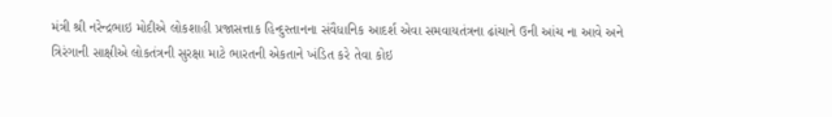મંત્રી શ્રી નરેન્દ્રભાઇ મોદીએ લોકશાહી પ્રજાસત્તાક હિન્દુસ્તાનના સંવૈધાનિક આદર્શ એવા સમવાયતંત્રના ઢાંચાને ઉની આંચ ના આવે અને ત્રિરંગાની સાક્ષીએ લોકતંત્રની સુરક્ષા માટે ભારતની એકતાને ખંડિત કરે તેવા કોઇ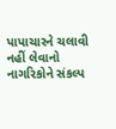પાપાચારને ચલાવી નહીં લેવાનો નાગરિકોને સંકલ્પ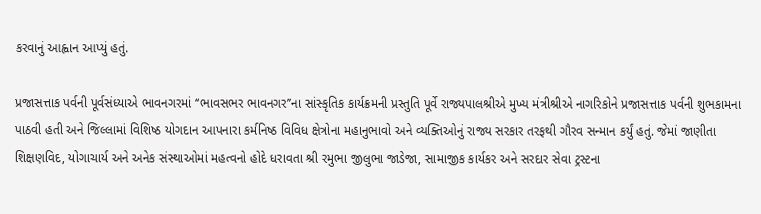કરવાનું આહ્વાન આપ્યું હતું.

પ્રજાસત્તાક પર્વની પૂર્વસંધ્યાએ ભાવનગરમાં ‘‘ભાવસભર ભાવનગર’’ના સાંસ્કૃતિક કાર્યક્રમની પ્રસ્તુતિ પૂર્વે રાજ્યપાલશ્રીએ મુખ્ય મંત્રીશ્રીએ નાગરિકોને પ્રજાસત્તાક પર્વની શુભકામના પાઠવી હતી અને જિલ્લામાં વિશિષ્ઠ યોગદાન આપનારા કર્મનિષ્ઠ વિવિધ ક્ષેત્રોના મહાનુભાવો અને વ્યક્તિઓનું રાજ્ય સરકાર તરફથી ગૌરવ સન્માન કર્યું હતું. જેમાં જાણીતા શિક્ષણવિદ, યોગાચાર્ય અને અનેક સંસ્થાઓમાં મહત્વનો હોદે ધરાવતા શ્રી રમુભા જીલુભા જાડેજા, સામાજીક કાર્યકર અને સરદાર સેવા ટ્રસ્ટના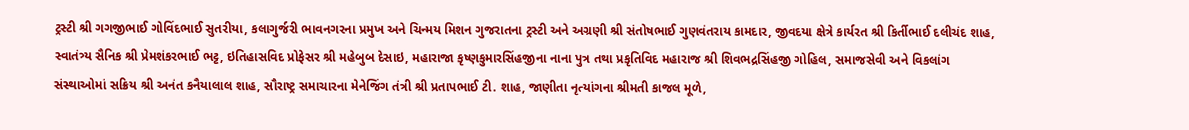ટ્રસ્ટી શ્રી ગગજીભાઈ ગોવિંદભાઈ સુતરીયા, કલાગુર્જરી ભાવનગરના પ્રમુખ અને ચિન્મય મિશન ગુજરાતના ટ્રસ્ટી અને અગ્રણી શ્રી સંતોષભાઈ ગુણવંતરાય કામદાર, જીવદયા ક્ષેત્રે કાર્યરત શ્રી કિર્તીભાઈ દલીચંદ શાહ, સ્વાતંત્ર્ય સૈનિક શ્રી પ્રેમશંકરભાઈ ભટ્ટ, ઇતિહાસવિદ પ્રોફેસર શ્રી મહેબુબ દેસાઇ, મહારાજા કૃષ્ણકુમારસિંહજીના નાના પુત્ર તથા પ્રકૃતિવિદ મહારાજ શ્રી શિવભદ્રસિંહજી ગોહિલ, સમાજસેવી અને વિકલાંગ સંસ્થાઓમાં સક્રિય શ્રી અનંત કનૈયાલાલ શાહ, સૌરાષ્ટ્ર સમાચારના મેનેજિંગ તંત્રી શ્રી પ્રતાપભાઈ ટી. શાહ, જાણીતા નૃત્યાંગના શ્રીમતી કાજલ મૂળે,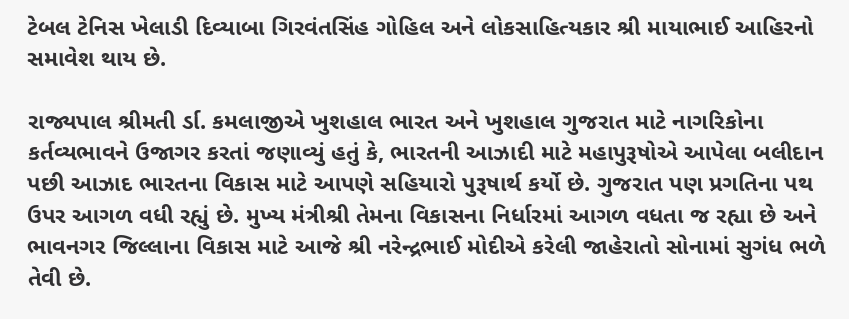ટેબલ ટેનિસ ખેલાડી દિવ્યાબા ગિરવંતસિંહ ગોહિલ અને લોકસાહિત્યકાર શ્રી માયાભાઈ આહિરનો સમાવેશ થાય છે.

રાજ્યપાલ શ્રીમતી ર્ડા. કમલાજીએ ખુશહાલ ભારત અને ખુશહાલ ગુજરાત માટે નાગરિકોના કર્તવ્યભાવને ઉજાગર કરતાં જણાવ્યું હતું કે, ભારતની આઝાદી માટે મહાપુરૂષોએ આપેલા બલીદાન પછી આઝાદ ભારતના વિકાસ માટે આપણે સહિયારો પુરૂષાર્થ કર્યો છે. ગુજરાત પણ પ્રગતિના પથ ઉપર આગળ વધી રહ્યું છે. મુખ્ય મંત્રીશ્રી તેમના વિકાસના નિર્ધારમાં આગળ વધતા જ રહ્યા છે અને ભાવનગર જિલ્લાના વિકાસ માટે આજે શ્રી નરેન્દ્રભાઈ મોદીએ કરેલી જાહેરાતો સોનામાં સુગંધ ભળે તેવી છે.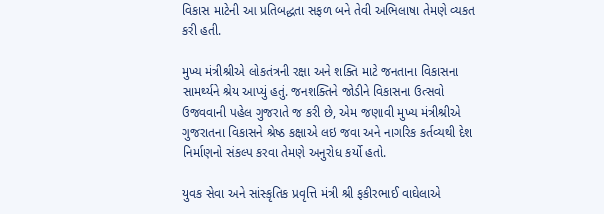વિકાસ માટેની આ પ્રતિબદ્ધતા સફળ બને તેવી અભિલાષા તેમણે વ્યકત કરી હતી.

મુખ્ય મંત્રીશ્રીએ લોકતંત્રની રક્ષા અને શક્તિ માટે જનતાના વિકાસના સામર્થ્યને શ્રેય આપ્યું હતું. જનશક્તિને જોડીને વિકાસના ઉત્સવો ઉજવવાની પહેલ ગુજરાતે જ કરી છે, એમ જણાવી મુખ્ય મંત્રીશ્રીએ ગુજરાતના વિકાસને શ્રેષ્ઠ કક્ષાએ લઇ જવા અને નાગરિક કર્તવ્યથી દેશ નિર્માણનો સંકલ્પ કરવા તેમણે અનુરોધ કર્યો હતો.

યુવક સેવા અને સાંસ્કૃતિક પ્રવૃત્તિ મંત્રી શ્રી ફકીરભાઈ વાઘેલાએ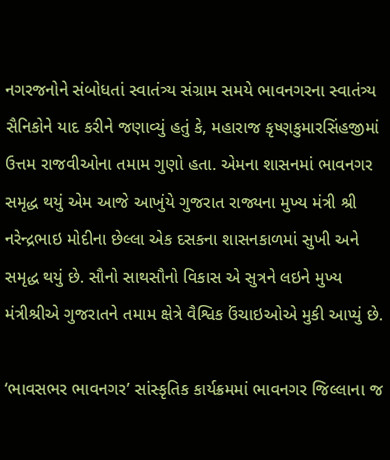નગરજનોને સંબોધતાં સ્વાતંત્ર્ય સંગ્રામ સમયે ભાવનગરના સ્વાતંત્ર્ય સૈનિકોને યાદ કરીને જણાવ્યું હતું કે, મહારાજ કૃષ્ણકુમારસિંહજીમાં ઉત્તમ રાજવીઓના તમામ ગુણો હતા. એમના શાસનમાં ભાવનગર સમૃદ્ધ થયું એમ આજે આખુંયે ગુજરાત રાજ્યના મુખ્ય મંત્રી શ્રી નરેન્દ્રભાઇ મોદીના છેલ્લા એક દસકના શાસનકાળમાં સુખી અને સમૃદ્ધ થયું છે. સૌનો સાથસૌનો વિકાસ એ સુત્રને લઇને મુખ્ય મંત્રીશ્રીએ ગુજરાતને તમામ ક્ષેત્રે વૈશ્વિક ઉંચાઇઓએ મુકી આપ્યું છે.

‘ભાવસભર ભાવનગર’ સાંસ્કૃતિક કાર્યક્રમમાં ભાવનગર જિલ્લાના જ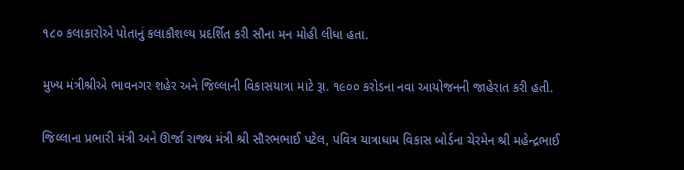૧૮૦ કલાકારોએ પોતાનું કલાકૌશલ્ય પ્રદર્શિત કરી સૌના મન મોહી લીધા હતા.

મુખ્ય મંત્રીશ્રીએ ભાવનગર શહેર અને જિલ્લાની વિકાસયાત્રા માટે રૂા. ૧૯૦૦ કરોડના નવા આયોજનની જાહેરાત કરી હતી.

જિલ્લાના પ્રભારી મંત્રી અને ઊર્જા રાજ્ય મંત્રી શ્રી સૌરભભાઈ પટેલ, પવિત્ર યાત્રાધામ વિકાસ બોર્ડના ચેરમેન શ્રી મહેન્દ્રભાઈ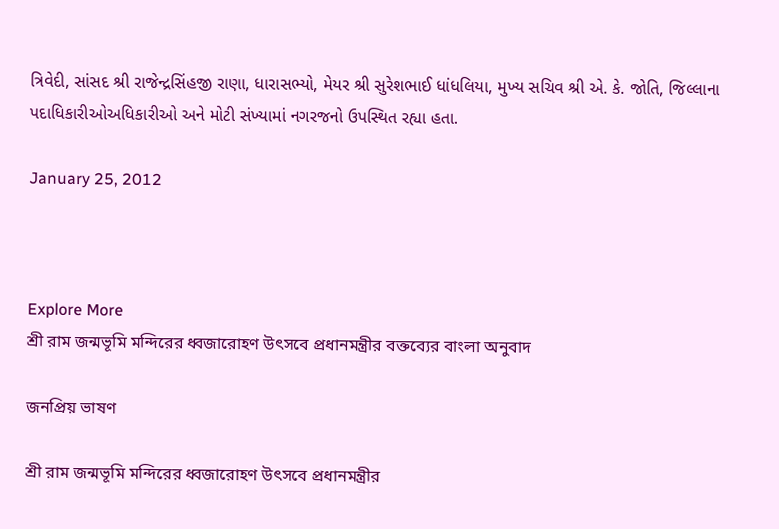ત્રિવેદી, સાંસદ શ્રી રાજેન્દ્રસિંહજી રાણા, ધારાસભ્યો, મેયર શ્રી સુરેશભાઈ ધાંધલિયા, મુખ્ય સચિવ શ્રી એ. કે. જોતિ, જિલ્લાના પદાધિકારીઓઅધિકારીઓ અને મોટી સંખ્યામાં નગરજનો ઉપસ્થિત રહ્યા હતા.

January 25, 2012



Explore More
শ্রী রাম জন্মভূমি মন্দিরের ধ্বজারোহণ উৎসবে প্রধানমন্ত্রীর বক্তব্যের বাংলা অনুবাদ

জনপ্রিয় ভাষণ

শ্রী রাম জন্মভূমি মন্দিরের ধ্বজারোহণ উৎসবে প্রধানমন্ত্রীর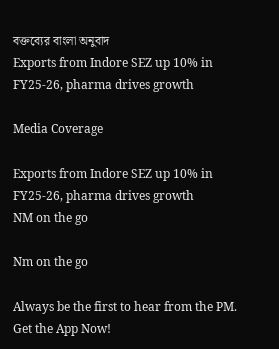বক্তব্যের বাংলা অনুবাদ
Exports from Indore SEZ up 10% in FY25-26, pharma drives growth

Media Coverage

Exports from Indore SEZ up 10% in FY25-26, pharma drives growth
NM on the go

Nm on the go

Always be the first to hear from the PM. Get the App Now!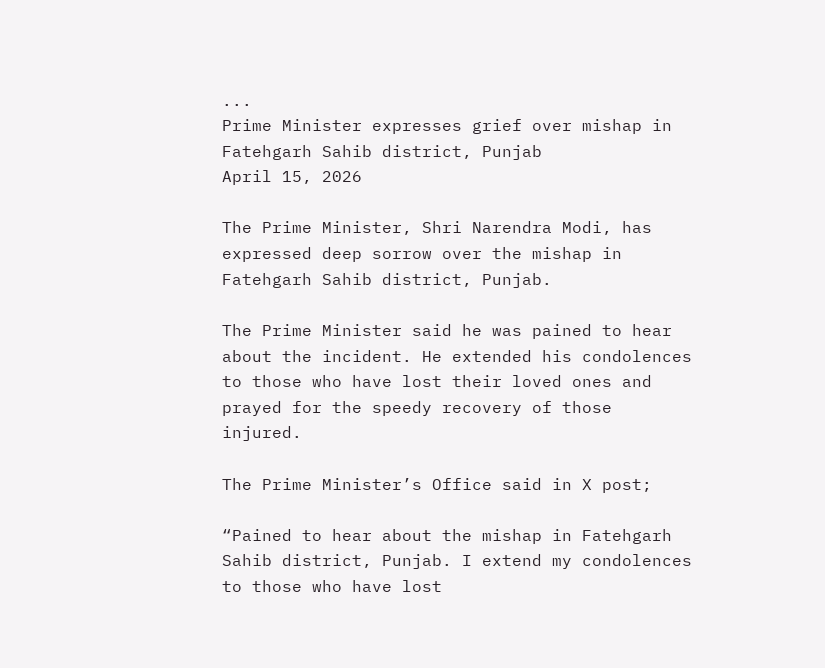...
Prime Minister expresses grief over mishap in Fatehgarh Sahib district, Punjab
April 15, 2026

The Prime Minister, Shri Narendra Modi, has expressed deep sorrow over the mishap in Fatehgarh Sahib district, Punjab.

The Prime Minister said he was pained to hear about the incident. He extended his condolences to those who have lost their loved ones and prayed for the speedy recovery of those injured.

The Prime Minister’s Office said in X post;

“Pained to hear about the mishap in Fatehgarh Sahib district, Punjab. I extend my condolences to those who have lost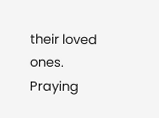their loved ones. Praying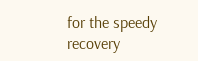for the speedy recovery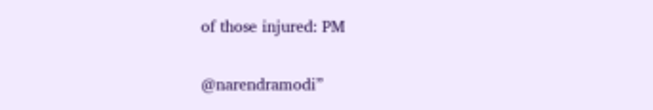of those injured: PM

@narendramodi”